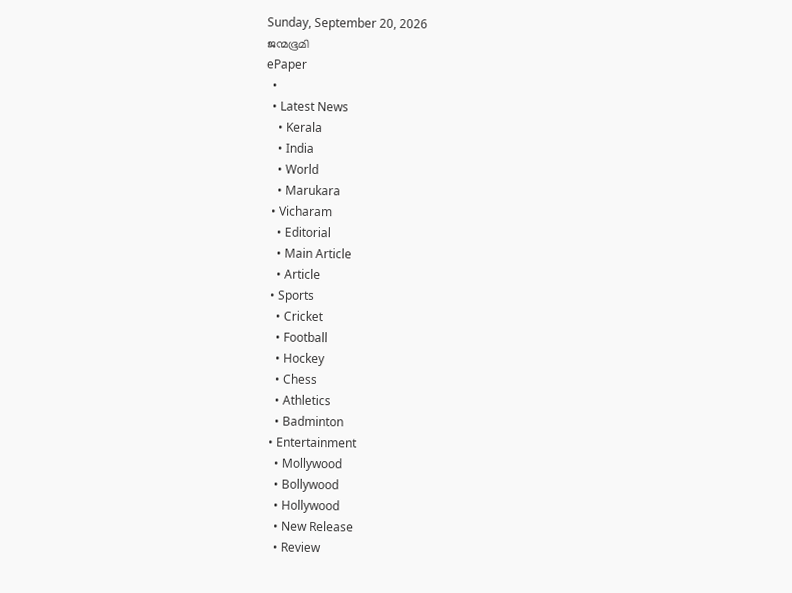Sunday, September 20, 2026
ജന്മഭൂമി
ePaper
  •
  • Latest News
    • Kerala
    • India
    • World
    • Marukara
  • Vicharam
    • Editorial
    • Main Article
    • Article
  • Sports
    • Cricket
    • Football
    • Hockey
    • Chess
    • Athletics
    • Badminton
  • Entertainment
    • Mollywood
    • Bollywood
    • Hollywood
    • New Release
    • Review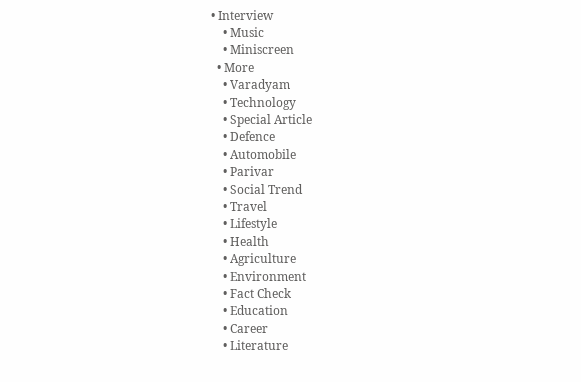• Interview
    • Music
    • Miniscreen
  • More
    • Varadyam
    • Technology
    • Special Article
    • Defence
    • Automobile
    • Parivar
    • Social Trend
    • Travel
    • Lifestyle
    • Health
    • Agriculture
    • Environment
    • Fact Check
    • Education
    • Career
    • Literature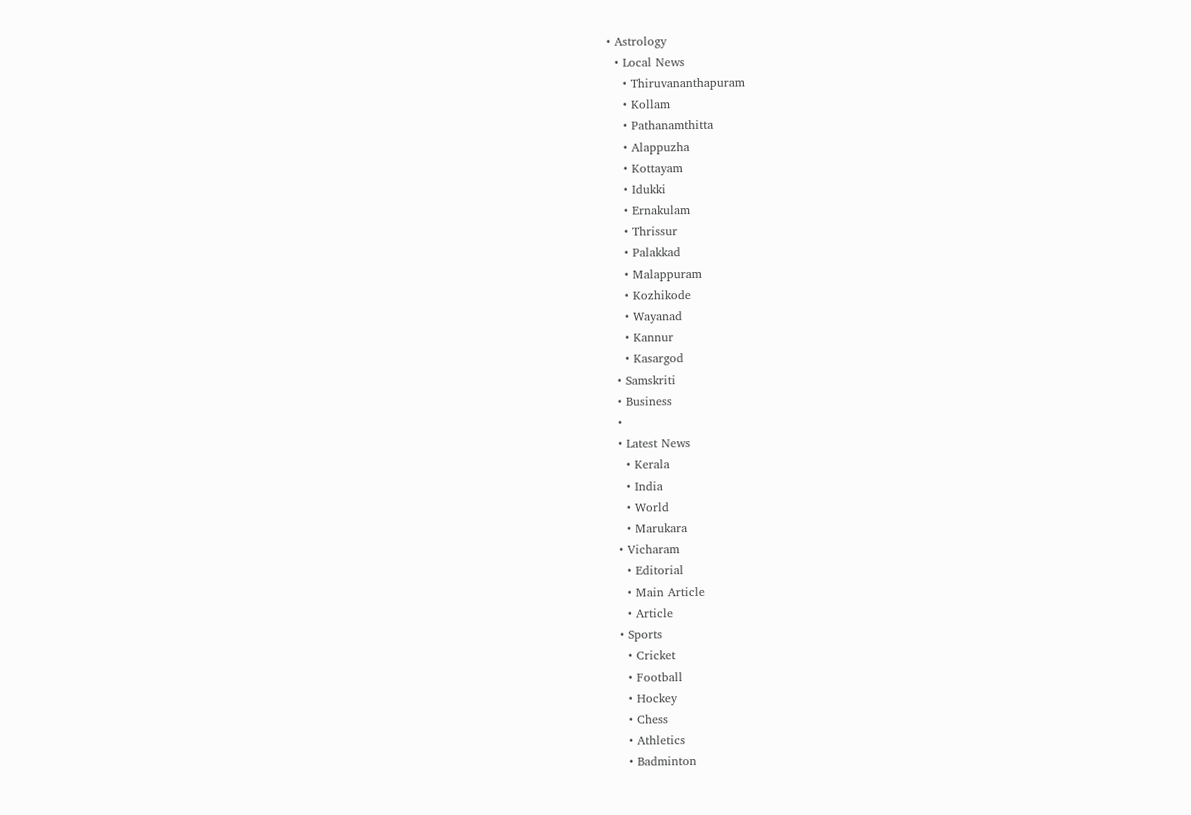• Astrology
  • Local News
    • Thiruvananthapuram
    • Kollam
    • Pathanamthitta
    • Alappuzha
    • Kottayam
    • Idukki
    • Ernakulam
    • Thrissur
    • Palakkad
    • Malappuram
    • Kozhikode
    • Wayanad
    • Kannur
    • Kasargod
  • Samskriti
  • Business
  •
  • Latest News
    • Kerala
    • India
    • World
    • Marukara
  • Vicharam
    • Editorial
    • Main Article
    • Article
  • Sports
    • Cricket
    • Football
    • Hockey
    • Chess
    • Athletics
    • Badminton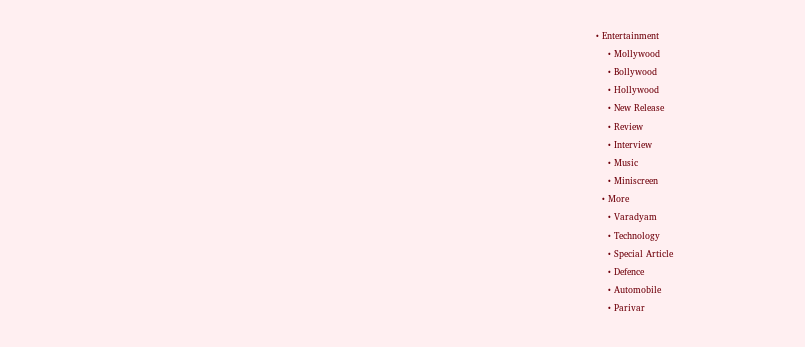• Entertainment
    • Mollywood
    • Bollywood
    • Hollywood
    • New Release
    • Review
    • Interview
    • Music
    • Miniscreen
  • More
    • Varadyam
    • Technology
    • Special Article
    • Defence
    • Automobile
    • Parivar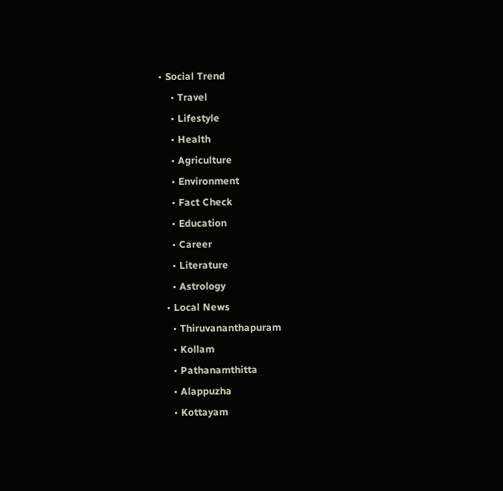• Social Trend
    • Travel
    • Lifestyle
    • Health
    • Agriculture
    • Environment
    • Fact Check
    • Education
    • Career
    • Literature
    • Astrology
  • Local News
    • Thiruvananthapuram
    • Kollam
    • Pathanamthitta
    • Alappuzha
    • Kottayam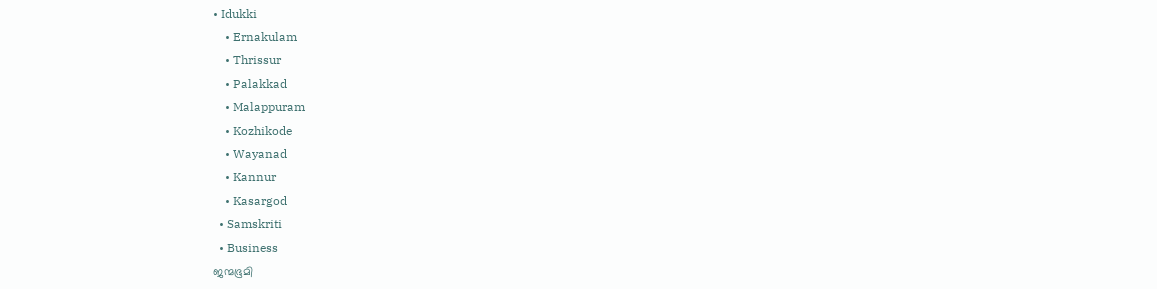• Idukki
    • Ernakulam
    • Thrissur
    • Palakkad
    • Malappuram
    • Kozhikode
    • Wayanad
    • Kannur
    • Kasargod
  • Samskriti
  • Business
ജന്മഭൂമി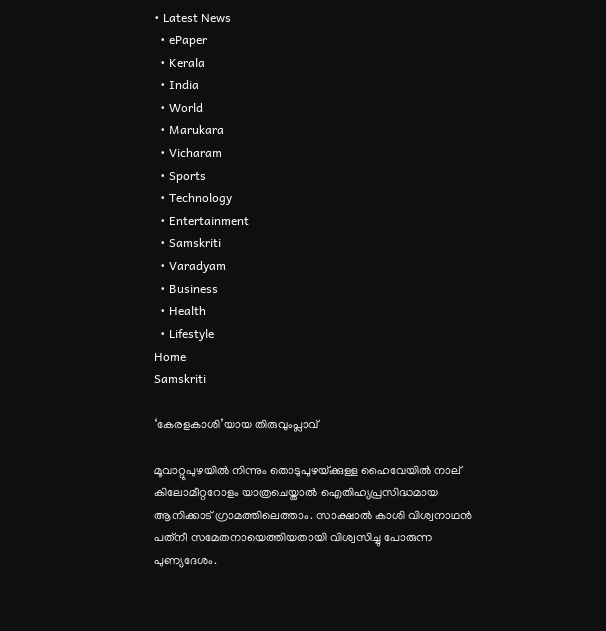• Latest News
  • ePaper
  • Kerala
  • India
  • World
  • Marukara
  • Vicharam
  • Sports
  • Technology
  • Entertainment
  • Samskriti
  • Varadyam
  • Business
  • Health
  • Lifestyle
Home
Samskriti

‘കേരളകാശി’യായ തിരുവുംപ്ലാവ്

മൂവാറ്റുപുഴയില്‍ നിന്നും തൊടുപുഴയ്‌ക്കുള്ള ഹൈവേയില്‍ നാല് കിലോമീറ്ററോളം യാത്രചെയ്താല്‍ ഐതിഹ്യപ്രസിദ്ധമായ ആനിക്കാട് ഗ്രാമത്തിലെത്താം. സാക്ഷാല്‍ കാശി വിശ്വനാഥന്‍ പത്‌നീ സമേതനായെത്തിയതായി വിശ്വസിച്ചു പോരുന്ന പുണ്യദേശം.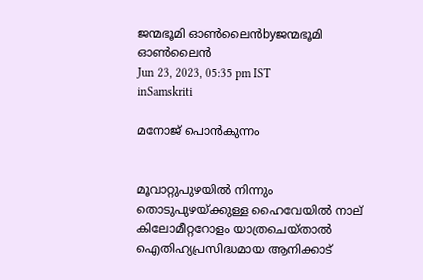ജന്മഭൂമി ഓണ്‍ലൈന്‍byജന്മഭൂമി ഓണ്‍ലൈന്‍
Jun 23, 2023, 05:35 pm IST
inSamskriti

മനോജ് പൊന്‍കുന്നം


മൂവാറ്റുപുഴയില്‍ നിന്നും തൊടുപുഴയ്‌ക്കുള്ള ഹൈവേയില്‍ നാല് കിലോമീറ്ററോളം യാത്രചെയ്താല്‍ ഐതിഹ്യപ്രസിദ്ധമായ ആനിക്കാട്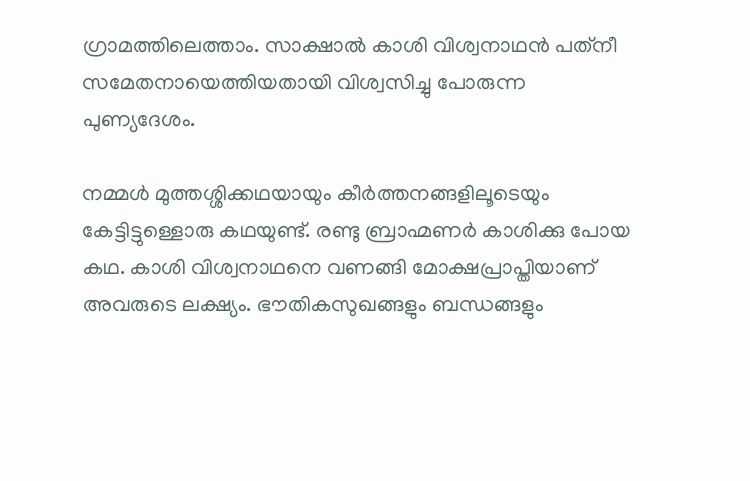ഗ്രാമത്തിലെത്താം. സാക്ഷാല്‍ കാശി വിശ്വനാഥന്‍ പത്‌നീ സമേതനായെത്തിയതായി വിശ്വസിച്ചു പോരുന്ന പുണ്യദേശം.

നമ്മള്‍ മുത്തശ്ശിക്കഥയായും കീര്‍ത്തനങ്ങളിലൂടെയും കേട്ടിട്ടുള്ളൊരു കഥയുണ്ട്. രണ്ടു ബ്രാഹ്മണര്‍ കാശിക്കു പോയ കഥ. കാശി വിശ്വനാഥനെ വണങ്ങി മോക്ഷപ്രാപ്തിയാണ് അവരുടെ ലക്ഷ്യം. ഭൗതികസുഖങ്ങളും ബന്ധങ്ങളും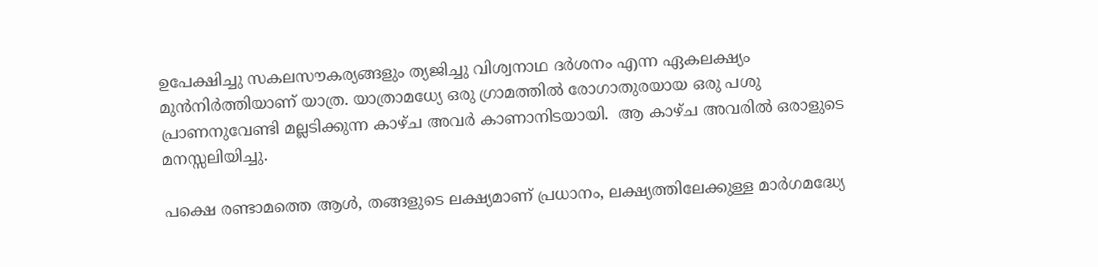ഉപേക്ഷിച്ചു സകലസൗകര്യങ്ങളും ത്യജിച്ചു വിശ്വനാഥ ദര്‍ശനം എന്ന ഏകലക്ഷ്യം മുന്‍നിര്‍ത്തിയാണ് യാത്ര. യാത്രാമധ്യേ ഒരു ഗ്രാമത്തില്‍ രോഗാതുരയായ ഒരു പശു പ്രാണനുവേണ്ടി മല്ലടിക്കുന്ന കാഴ്ച അവര്‍ കാണാനിടയായി.  ആ കാഴ്ച അവരില്‍ ഒരാളുടെ മനസ്സലിയിച്ചു.

പക്ഷെ രണ്ടാമത്തെ ആള്‍, തങ്ങളുടെ ലക്ഷ്യമാണ് പ്രധാനം, ലക്ഷ്യത്തിലേക്കുള്ള മാര്‍ഗമദ്ധ്യേ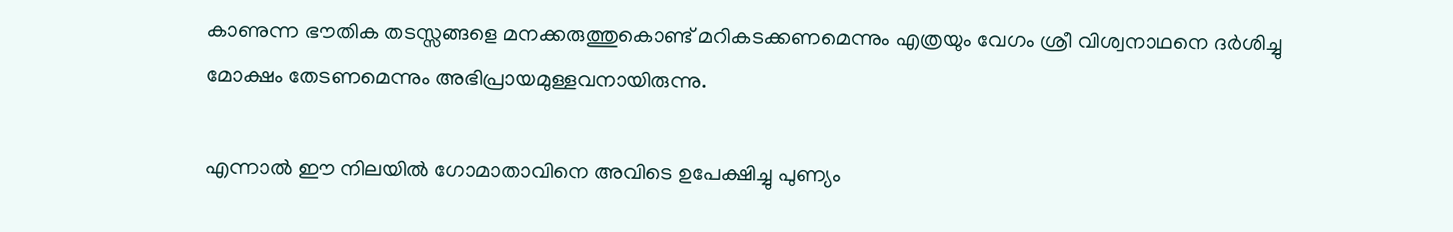കാണുന്ന ഭൗതിക തടസ്സങ്ങളെ മനക്കരുത്തുകൊണ്ട് മറികടക്കണമെന്നും എത്രയും വേഗം ശ്രീ വിശ്വനാഥനെ ദര്‍ശിച്ചു മോക്ഷം തേടണമെന്നും അഭിപ്രായമുള്ളവനായിരുന്നു.

എന്നാല്‍ ഈ നിലയില്‍ ഗോമാതാവിനെ അവിടെ ഉപേക്ഷിച്ചു പുണ്യം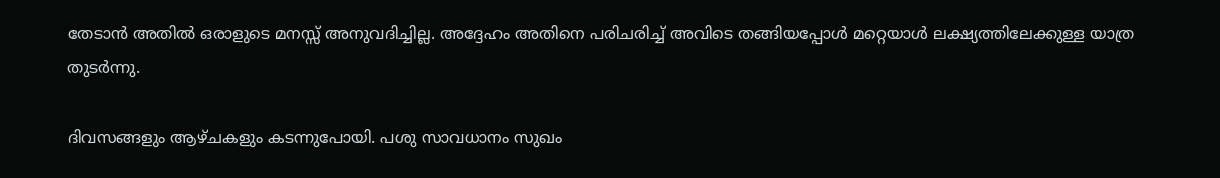തേടാന്‍ അതില്‍ ഒരാളുടെ മനസ്സ് അനുവദിച്ചില്ല. അദ്ദേഹം അതിനെ പരിചരിച്ച് അവിടെ തങ്ങിയപ്പോള്‍ മറ്റെയാള്‍ ലക്ഷ്യത്തിലേക്കുള്ള യാത്ര തുടര്‍ന്നു.

ദിവസങ്ങളും ആഴ്ചകളും കടന്നുപോയി. പശു സാവധാനം സുഖം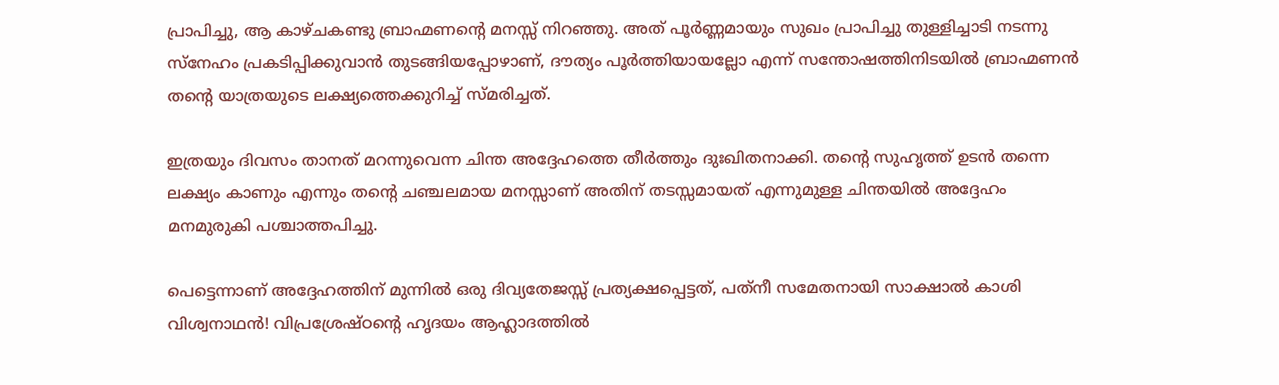പ്രാപിച്ചു, ആ കാഴ്ചകണ്ടു ബ്രാഹ്മണന്റെ മനസ്സ് നിറഞ്ഞു. അത് പൂര്‍ണ്ണമായും സുഖം പ്രാപിച്ചു തുള്ളിച്ചാടി നടന്നു സ്‌നേഹം പ്രകടിപ്പിക്കുവാന്‍ തുടങ്ങിയപ്പോഴാണ്, ദൗത്യം പൂര്‍ത്തിയായല്ലോ എന്ന് സന്തോഷത്തിനിടയില്‍ ബ്രാഹ്മണന്‍ തന്റെ യാത്രയുടെ ലക്ഷ്യത്തെക്കുറിച്ച് സ്മരിച്ചത്.

ഇത്രയും ദിവസം താനത് മറന്നുവെന്ന ചിന്ത അദ്ദേഹത്തെ തീര്‍ത്തും ദുഃഖിതനാക്കി. തന്റെ സുഹൃത്ത് ഉടന്‍ തന്നെ ലക്ഷ്യം കാണും എന്നും തന്റെ ചഞ്ചലമായ മനസ്സാണ് അതിന് തടസ്സമായത് എന്നുമുള്ള ചിന്തയില്‍ അദ്ദേഹം മനമുരുകി പശ്ചാത്തപിച്ചു.

പെട്ടെന്നാണ് അദ്ദേഹത്തിന് മുന്നില്‍ ഒരു ദിവ്യതേജസ്സ് പ്രത്യക്ഷപ്പെട്ടത്, പത്‌നീ സമേതനായി സാക്ഷാല്‍ കാശി വിശ്വനാഥന്‍! വിപ്രശ്രേഷ്ഠന്റെ ഹൃദയം ആഹ്ലാദത്തില്‍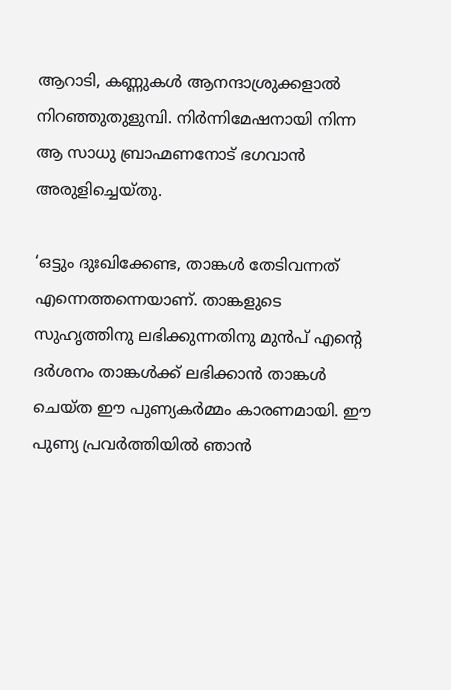ആറാടി, കണ്ണുകള്‍ ആനന്ദാശ്രുക്കളാല്‍ നിറഞ്ഞുതുളുമ്പി. നിര്‍ന്നിമേഷനായി നിന്ന ആ സാധു ബ്രാഹ്മണനോട് ഭഗവാന്‍ അരുളിച്ചെയ്തു.

‘ഒട്ടും ദുഃഖിക്കേണ്ട, താങ്കള്‍ തേടിവന്നത് എന്നെത്തന്നെയാണ്. താങ്കളുടെ സുഹൃത്തിനു ലഭിക്കുന്നതിനു മുന്‍പ് എന്റെ ദര്‍ശനം താങ്കള്‍ക്ക് ലഭിക്കാന്‍ താങ്കള്‍ ചെയ്ത ഈ പുണ്യകര്‍മ്മം കാരണമായി. ഈ പുണ്യ പ്രവര്‍ത്തിയില്‍ ഞാന്‍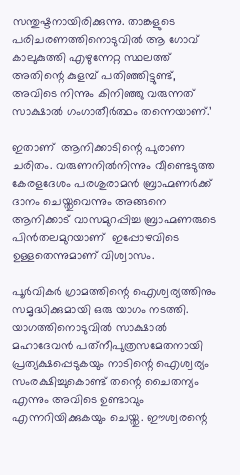സന്തുഷ്ടനായിരിക്കുന്നു. താങ്കളുടെ പരിചരണത്തിനൊടുവില്‍ ആ ഗോവ് കാലുകുത്തി എഴുന്നേറ്റ സ്ഥലത്ത് അതിന്റെ കുളമ്പ് പതിഞ്ഞിട്ടുണ്ട്, അവിടെ നിന്നും കിനിഞ്ഞു വരുന്നത് സാക്ഷാല്‍ ഗംഗാതീര്‍ത്ഥം തന്നെയാണ്.’

ഇതാണ്  ആനിക്കാടിന്റെ പുരാണ ചരിതം. വരുണനില്‍നിന്നും വീണ്ടെടുത്ത കേരളദേശം പരശുരാമന്‍ ബ്രാഹ്മണര്‍ക്ക് ദാനം ചെയ്തുവെന്നും അങ്ങനെ ആനിക്കാട് വാസമുറപ്പിച്ച ബ്രാഹ്മണരുടെ  പിന്‍തലമുറയാണ്  ഇപ്പോഴവിടെ ഉള്ളതെന്നുമാണ് വിശ്വാസം.

പൂര്‍വികര്‍ ഗ്രാമത്തിന്റെ ഐശ്വര്യത്തിനും സമൃദ്ധിക്കുമായി ഒരു യാഗം നടത്തി. യാഗത്തിനൊടുവില്‍ സാക്ഷാല്‍ മഹാദേവന്‍ പത്‌നീപുത്രസമേതനായി പ്രത്യക്ഷപ്പെടുകയും നാടിന്റെ ഐശ്വര്യം സംരക്ഷിച്ചുകൊണ്ട് തന്റെ ചൈതന്യം എന്നും അവിടെ ഉണ്ടാവും എന്നറിയിക്കുകയും ചെയ്തു. ഈശ്വരന്റെ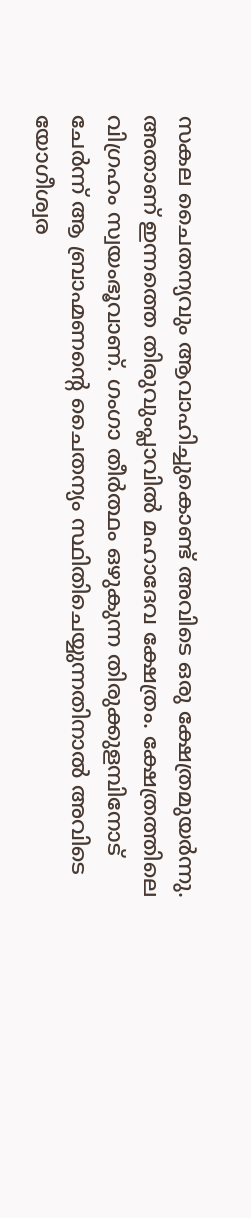സകല ചൈതന്യവും ആവാഹിച്ചുകൊണ്ട് അവിടെ ഒരു ക്ഷേത്രമുയര്‍ന്നു. അതാണ് ഇന്നത്തെ തിരുവുംപ്ലാവില്‍ മഹാദേവ ക്ഷേത്രം. ക്ഷേത്രത്തിലെ വിഗ്രഹം സ്വയംഭൂവാണ്. ഗംഗാ തീര്‍ത്ഥം ഒഴുകുന്ന തിരുക്കുളമ്പിനോട് ചേര്‍ന്ന് ആ ബ്രാഹ്മണന്റെ ചൈതന്യം സ്ഥിതിചെയ്യുന്നതിനാല്‍ അവിടെ യോഗീശ്വര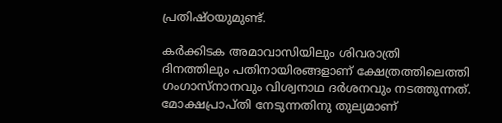പ്രതിഷ്ഠയുമുണ്ട്.

കര്‍ക്കിടക അമാവാസിയിലും ശിവരാത്രി ദിനത്തിലും പതിനായിരങ്ങളാണ് ക്ഷേത്രത്തിലെത്തി ഗംഗാസ്നാനവും വിശ്വനാഥ ദര്‍ശനവും നടത്തുന്നത്. മോക്ഷപ്രാപ്തി നേടുന്നതിനു തുല്യമാണ്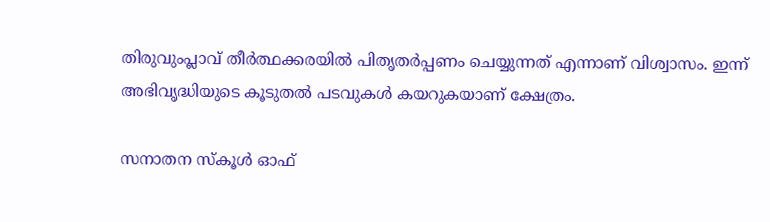തിരുവുംപ്ലാവ് തീര്‍ത്ഥക്കരയില്‍ പിതൃതര്‍പ്പണം ചെയ്യുന്നത് എന്നാണ് വിശ്വാസം. ഇന്ന് അഭിവൃദ്ധിയുടെ കൂടുതല്‍ പടവുകള്‍ കയറുകയാണ് ക്ഷേത്രം.

സനാതന സ്‌കൂള്‍ ഓഫ്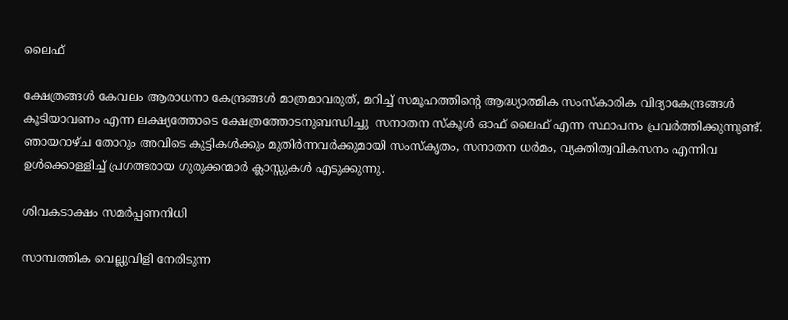ലൈഫ്

ക്ഷേത്രങ്ങള്‍ കേവലം ആരാധനാ കേന്ദ്രങ്ങള്‍ മാത്രമാവരുത്, മറിച്ച് സമൂഹത്തിന്റെ ആദ്ധ്യാത്മിക സംസ്‌കാരിക വിദ്യാകേന്ദ്രങ്ങള്‍ കൂടിയാവണം എന്ന ലക്ഷ്യത്തോടെ ക്ഷേത്രത്തോടനുബന്ധിച്ചു  സനാതന സ്‌കൂള്‍ ഓഫ് ലൈഫ് എന്ന സ്ഥാപനം പ്രവര്‍ത്തിക്കുന്നുണ്ട്. ഞായറാഴ്ച തോറും അവിടെ കുട്ടികള്‍ക്കും മുതിര്‍ന്നവര്‍ക്കുമായി സംസ്‌കൃതം, സനാതന ധര്‍മം, വ്യക്തിത്വവികസനം എന്നിവ ഉള്‍ക്കൊള്ളിച്ച് പ്രഗത്ഭരായ ഗുരുക്കന്മാര്‍ ക്ലാസ്സുകള്‍ എടുക്കുന്നു.

ശിവകടാക്ഷം സമര്‍പ്പണനിധി

സാമ്പത്തിക വെല്ലുവിളി നേരിടുന്ന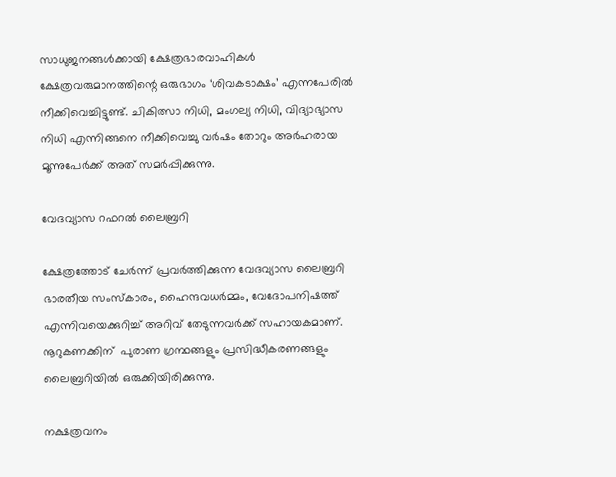സാധുജനങ്ങള്‍ക്കായി ക്ഷേത്രഭാരവാഹികള്‍ ക്ഷേത്രവരുമാനത്തിന്റെ ഒരുഭാഗം ‘ശിവകടാക്ഷം’ എന്നപേരില്‍ നീക്കിവെച്ചിട്ടുണ്ട്. ചികിത്സാ നിധി, മംഗല്യ നിധി, വിദ്യാഭ്യാസ നിധി എന്നിങ്ങനെ നീക്കിവെച്ചു വര്‍ഷം തോറും അര്‍ഹരായ മൂന്നുപേര്‍ക്ക് അത് സമര്‍പ്പിക്കുന്നു.

വേദവ്യാസ റഫറല്‍ ലൈബ്രറി

ക്ഷേത്രത്തോട് ചേര്‍ന്ന് പ്രവര്‍ത്തിക്കുന്ന വേദവ്യാസ ലൈബ്രറി ഭാരതീയ സംസ്‌കാരം, ഹൈന്ദവധര്‍മ്മം, വേദോപനിഷത്ത് എന്നിവയെക്കുറിച്ച് അറിവ് തേടുന്നവര്‍ക്ക് സഹായകമാണ്. നൂറുകണക്കിന്  പുരാണ ഗ്രന്ഥങ്ങളും പ്രസിദ്ധീകരണങ്ങളും ലൈബ്രറിയില്‍ ഒരുക്കിയിരിക്കുന്നു.

നക്ഷത്രവനം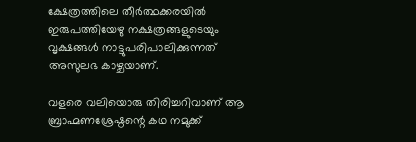ക്ഷേത്രത്തിലെ തീര്‍ത്ഥക്കരയില്‍ ഇരുപത്തിയേഴു നക്ഷത്രങ്ങളുടെയും വൃക്ഷങ്ങള്‍ നാട്ടുപരിപാലിക്കുന്നത് അസുലഭ കാഴ്ചയാണ്.

വളരെ വലിയൊരു തിരിച്ചറിവാണ് ആ ബ്രാഹ്മണശ്രേഷ്ഠന്റെ കഥ നമുക്ക്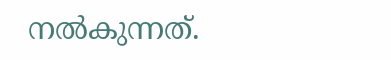നല്‍കുന്നത്.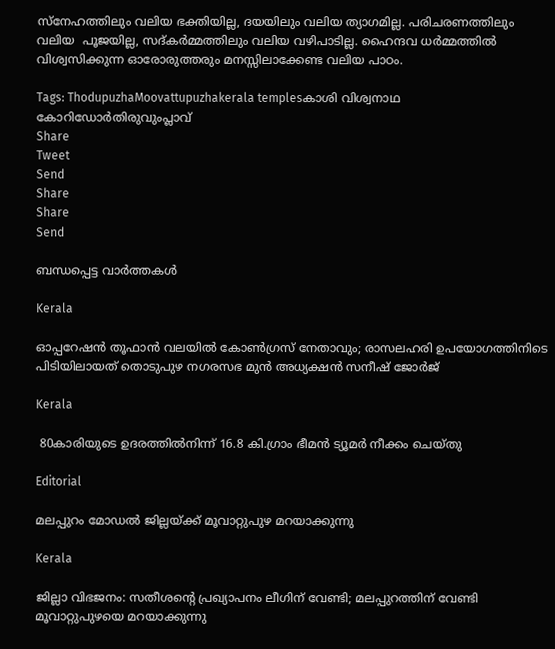സ്‌നേഹത്തിലും വലിയ ഭക്തിയില്ല, ദയയിലും വലിയ ത്യാഗമില്ല. പരിചരണത്തിലും വലിയ  പൂജയില്ല, സദ്കര്‍മ്മത്തിലും വലിയ വഴിപാടില്ല. ഹൈന്ദവ ധര്‍മ്മത്തില്‍ വിശ്വസിക്കുന്ന ഓരോരുത്തരും മനസ്സിലാക്കേണ്ട വലിയ പാഠം.

Tags: ThodupuzhaMoovattupuzhakerala templesകാശി വിശ്വനാഥ കോറിഡോര്‍തിരുവുംപ്ലാവ്
Share
Tweet
Send
Share
Share
Send

ബന്ധപ്പെട്ട വാര്‍ത്തകള്‍

Kerala

ഓപ്പറേഷൻ തൂഫാൻ വലയിൽ കോൺഗ്രസ് നേതാവും; രാസലഹരി ഉപയോഗത്തിനിടെ പിടിയിലായത് തൊടുപുഴ നഗരസഭ മുൻ അധ്യക്ഷൻ സനീഷ് ജോർജ്

Kerala

 80കാരിയുടെ ഉദരത്തില്‍നിന്ന് 16.8 കി.ഗ്രാം ഭീമന്‍ ട്യൂമര്‍ നീക്കം ചെയ്തു

Editorial

മലപ്പുറം മോഡല്‍ ജില്ലയ്‌ക്ക് മൂവാറ്റുപുഴ മറയാക്കുന്നു

Kerala

ജില്ലാ വിഭജനം: സതീശന്റെ പ്രഖ്യാപനം ലീഗിന് വേണ്ടി; മലപ്പുറത്തിന് വേണ്ടി മൂവാറ്റുപുഴയെ മറയാക്കുന്നു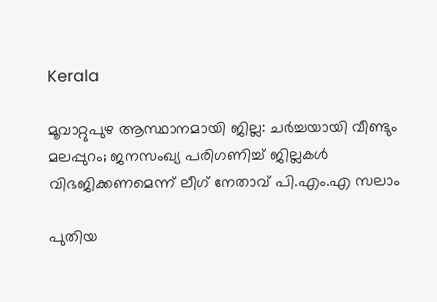Kerala

മൂവാറ്റുപുഴ ആസ്ഥാനമായി ജില്ല: ചര്‍ച്ചയായി വീണ്ടും മലപ്പുറം; ജനസംഖ്യ പരിഗണിച്ച് ജില്ലകള്‍ വിഭജിക്കണമെന്ന് ലീഗ് നേതാവ് പി.എം.എ സലാം

പുതിയ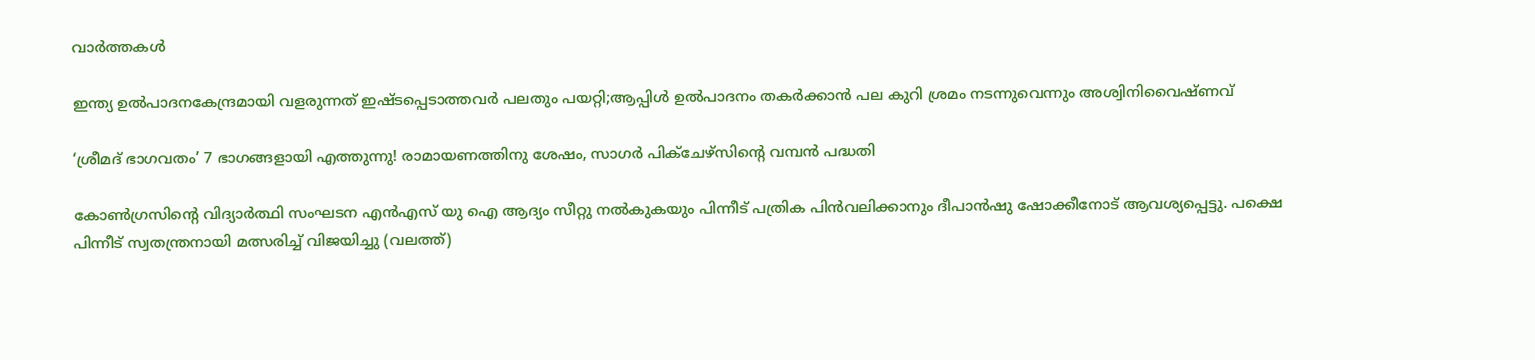വാര്‍ത്തകള്‍

ഇന്ത്യ ഉല്‍പാദനകേന്ദ്രമായി വളരുന്നത് ഇഷ്ടപ്പെടാത്തവര്‍ പലതും പയറ്റി;ആപ്പിള്‍ ഉല്‍പാദനം തകര്‍ക്കാന്‍ പല കുറി ശ്രമം നടന്നുവെന്നും അശ്വിനിവൈഷ്ണവ്

‘ശ്രീമദ് ഭാഗവതം’ 7 ഭാഗങ്ങളായി എത്തുന്നു! രാമായണത്തിനു ശേഷം, സാഗർ പിക്ചേഴ്സിന്റെ വമ്പൻ പദ്ധതി

കോണ്‍ഗ്രസിന്‍റെ വിദ്യാര്‍ത്ഥി സംഘടന എന്‍എസ് യു ഐ ആദ്യം സീറ്റു നല്‍കുകയും പിന്നീട് പത്രിക പിന്‍വലിക്കാനും ദീപാന്‍ഷു ഷോക്കീനോട് ആവശ്യപ്പെട്ടു. പക്ഷെ പിന്നീട് സ്വതന്ത്രനായി മത്സരിച്ച് വിജയിച്ചു (വലത്ത്)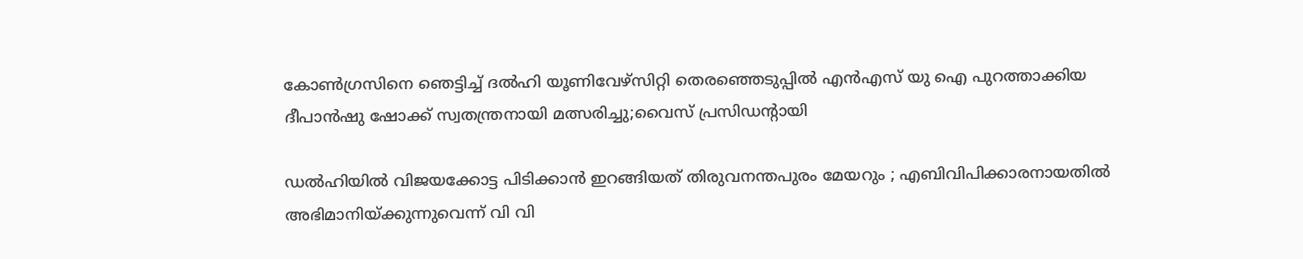കോണ്‍ഗ്രസിനെ ഞെട്ടിച്ച് ദല്‍ഹി യൂണിവേഴ്സിറ്റി തെരഞ്ഞെടുപ്പില്‍ എന്‍എസ് യു ഐ പുറത്താക്കിയ ദീപാൻഷു ഷോക്ക് സ്വതന്ത്രനായി മത്സരിച്ചു;വൈസ് പ്രസിഡന്‍റായി

ഡൽഹിയിൽ വിജയക്കോട്ട പിടിക്കാൻ ഇറങ്ങിയത് തിരുവനന്തപുരം മേയറും ; എബിവിപിക്കാരനായതിൽ അഭിമാനിയ്‌ക്കുന്നുവെന്ന് വി വി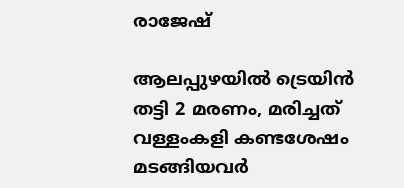രാജേഷ്

ആലപ്പുഴയില്‍ ട്രെയിന്‍ തട്ടി 2 മരണം, മരിച്ചത് വള്ളംകളി കണ്ടശേഷം മടങ്ങിയവര്‍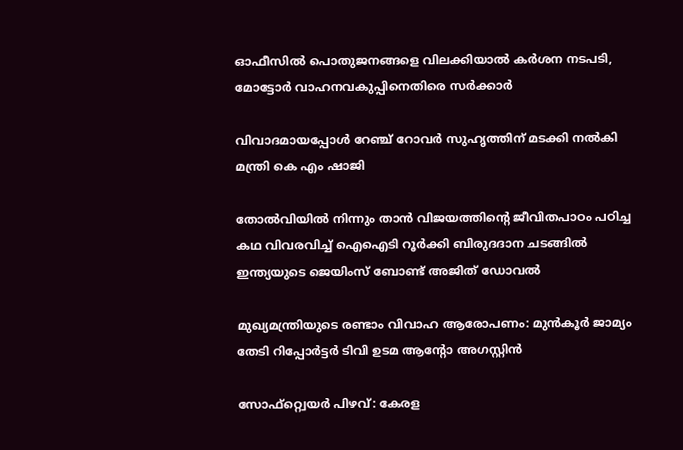ഓഫീസില്‍ പൊതുജനങ്ങളെ വിലക്കിയാല്‍ കര്‍ശന നടപടി, മോട്ടോര്‍ വാഹനവകുപ്പിനെതിരെ സര്‍ക്കാര്‍

വിവാദമായപ്പോള്‍ റേഞ്ച് റോവര്‍ സുഹൃത്തിന് മടക്കി നല്‍കി മന്ത്രി കെ എം ഷാജി

തോല്‍വിയില്‍ നിന്നും താന്‍ വിജയത്തിന്റെ ജീവിതപാഠം പഠിച്ച കഥ വിവരവിച്ച് ഐഐടി റൂർക്കി ബിരുദദാന ചടങ്ങിൽ ഇന്ത്യയുടെ ജെയിംസ് ബോണ്ട് അജിത് ഡോവല്‍

മുഖ്യമന്ത്രിയുടെ രണ്ടാം വിവാഹ ആരോപണം: മുന്‍കൂര്‍ ജാമ്യം തേടി റിപ്പോര്‍ട്ടര്‍ ടിവി ഉടമ ആന്റോ അഗസ്റ്റിന്‍

സോഫ്റ്റ്വെയര്‍ പിഴവ്: കേരള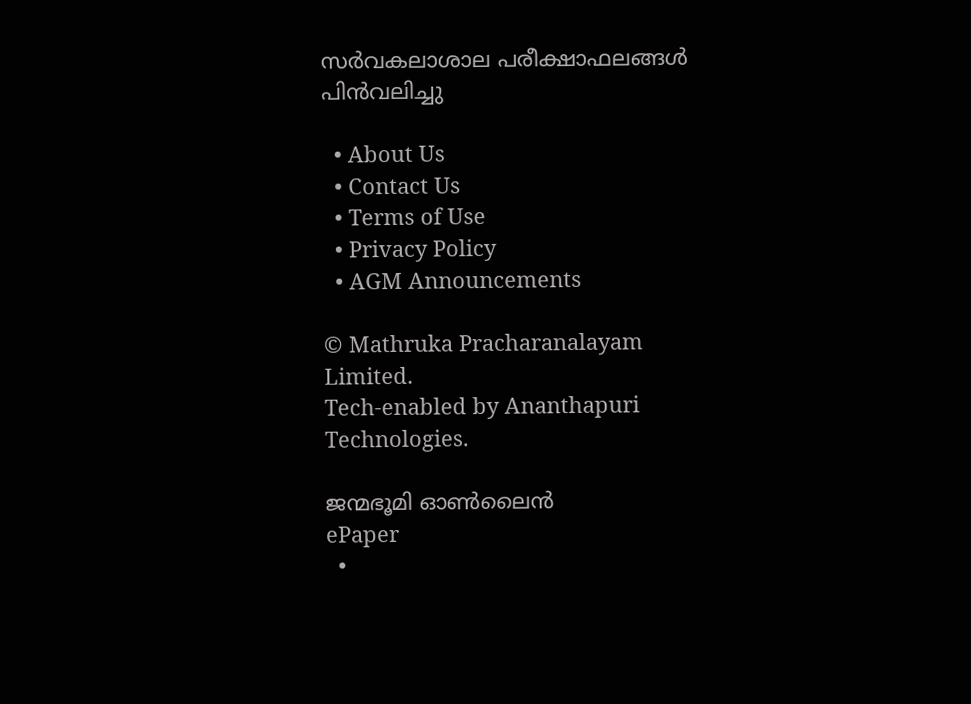സര്‍വകലാശാല പരീക്ഷാഫലങ്ങള്‍ പിന്‍വലിച്ചു

  • About Us
  • Contact Us
  • Terms of Use
  • Privacy Policy
  • AGM Announcements

© Mathruka Pracharanalayam Limited.
Tech-enabled by Ananthapuri Technologies.

ജന്മഭൂമി ഓണ്‍ലൈന്‍
ePaper
  •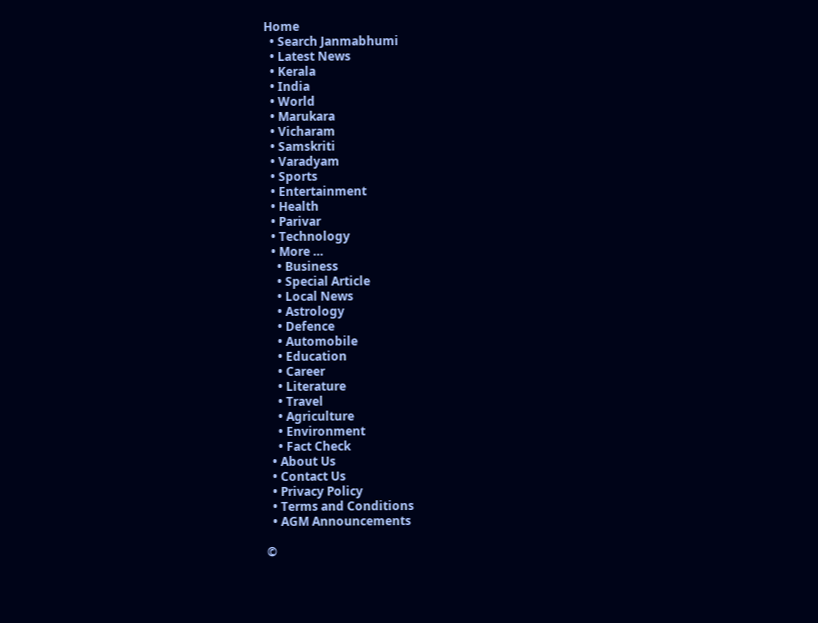Home
  • Search Janmabhumi
  • Latest News
  • Kerala
  • India
  • World
  • Marukara
  • Vicharam
  • Samskriti
  • Varadyam
  • Sports
  • Entertainment
  • Health
  • Parivar
  • Technology
  • More …
    • Business
    • Special Article
    • Local News
    • Astrology
    • Defence
    • Automobile
    • Education
    • Career
    • Literature
    • Travel
    • Agriculture
    • Environment
    • Fact Check
  • About Us
  • Contact Us
  • Privacy Policy
  • Terms and Conditions
  • AGM Announcements

©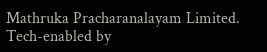Mathruka Pracharanalayam Limited.
Tech-enabled by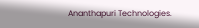Ananthapuri Technologies.